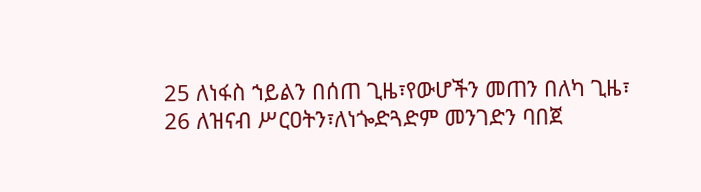25 ለነፋስ ኀይልን በሰጠ ጊዜ፣የውሆችን መጠን በለካ ጊዜ፣
26 ለዝናብ ሥርዐትን፣ለነጐድጓድም መንገድን ባበጀ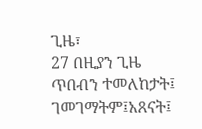ጊዜ፣
27 በዚያን ጊዜ ጥበብን ተመለከታት፤ ገመገማትም፤አጸናት፤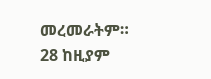መረመራትም።
28 ከዚያም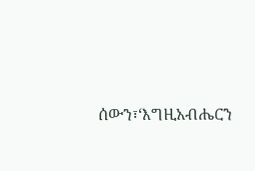ሰውን፣‘እግዚአብሔርን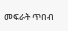መፍራት ጥበብ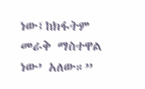ነው፤ከክፋትም መራቅ ማስተዋል ነው’ አለው።”